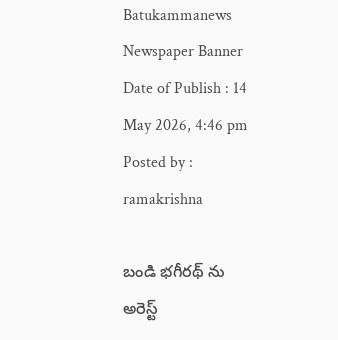Batukammanews
Newspaper Banner
Date of Publish : 14 May 2026, 4:46 pm Posted by : ramakrishna

బండి భగీరథ్ ను అరెస్ట్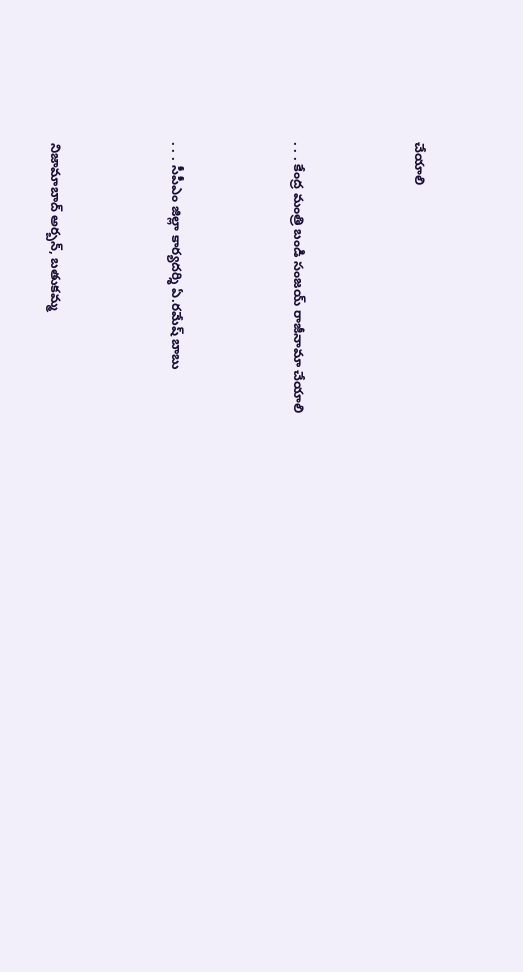చేయాలి



. . . కేంద్ర మంత్రి బండి సంజయ్ రాజీనామా చేయాలి



. . . సీపీఎం జిల్లా కార్యదర్శి ఏ.రమేష్ బాబు



నిజామాబాద్ అర్బన్, బతుకమ్మ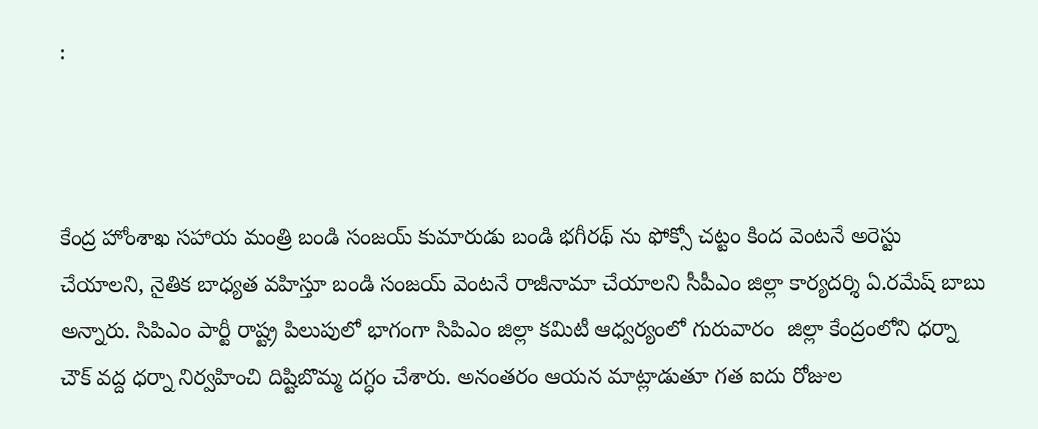:



కేంద్ర హోంశాఖ సహాయ మంత్రి బండి సంజయ్ కుమారుడు బండి భగీరథ్ ను ఫోక్సో చట్టం కింద వెంటనే అరెస్టు చేయాలని, నైతిక బాధ్యత వహిస్తూ బండి సంజయ్ వెంటనే రాజీనామా చేయాలని సీపీఎం జిల్లా కార్యదర్శి ఏ.రమేష్ బాబు అన్నారు. సిపిఎం పార్టీ రాష్ట్ర పిలుపులో భాగంగా సిపిఎం జిల్లా కమిటీ ఆధ్వర్యంలో గురువారం  జిల్లా కేంద్రంలోని ధర్నా చౌక్ వద్ద ధర్నా నిర్వహించి దిష్టిబొమ్మ దగ్ధం చేశారు. అనంతరం ఆయన మాట్లాడుతూ గత ఐదు రోజుల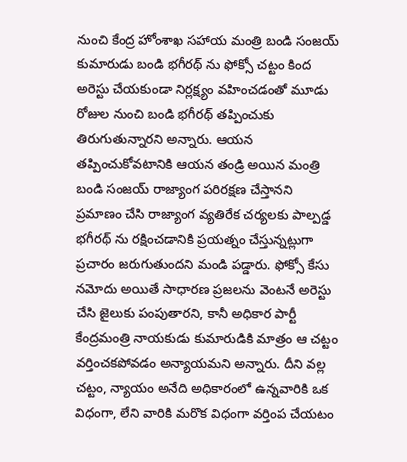నుంచి కేంద్ర హోంశాఖ సహాయ మంత్రి బండి సంజయ్ కుమారుడు బండి భగీరథ్ ను ఫోక్సో చట్టం కింద అరెస్టు చేయకుండా నిర్లక్ష్యం వహించడంతో మూడు రోజుల నుంచి బండి భగీరథ్ తప్పించుకు తిరుగుతున్నారని అన్నారు. ఆయన తప్పించుకోవటానికి ఆయన తండ్రి అయిన మంత్రి బండి సంజయ్ రాజ్యాంగ పరిరక్షణ చేస్తానని ప్రమాణం చేసి రాజ్యాంగ వ్యతిరేక చర్యలకు పాల్పడ్డ భగీరథ్ ను రక్షించడానికి ప్రయత్నం చేస్తున్నట్లుగా ప్రచారం జరుగుతుందని మండి పడ్డారు. ఫోక్సో కేసు నమోదు అయితే సాధారణ ప్రజలను వెంటనే అరెస్టు చేసి జైలుకు పంపుతారని, కానీ అధికార పార్టీ కేంద్రమంత్రి నాయకుడు కుమారుడికి మాత్రం ఆ చట్టం వర్తించకపోవడం అన్యాయమని అన్నారు. దీని వల్ల చట్టం, న్యాయం అనేది అధికారంలో ఉన్నవారికి ఒక విధంగా, లేని వారికి మరొక విధంగా వర్తింప చేయటం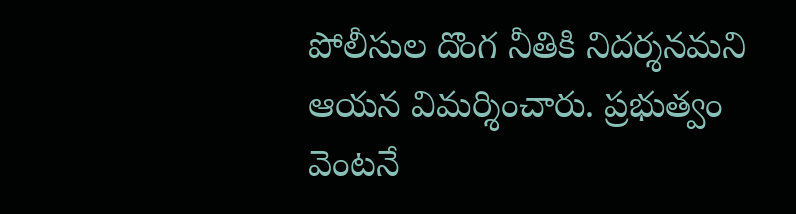పోలీసుల దొంగ నీతికి నిదర్శనమని ఆయన విమర్శించారు. ప్రభుత్వం వెంటనే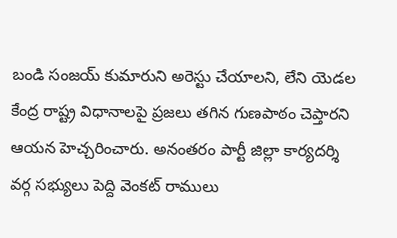బండి సంజయ్ కుమారుని అరెస్టు చేయాలని, లేని యెడల కేంద్ర రాష్ట్ర విధానాలపై ప్రజలు తగిన గుణపాఠం చెప్తారని ఆయన హెచ్చరించారు. అనంతరం పార్టీ జిల్లా కార్యదర్శి వర్గ సభ్యులు పెద్ది వెంకట్ రాములు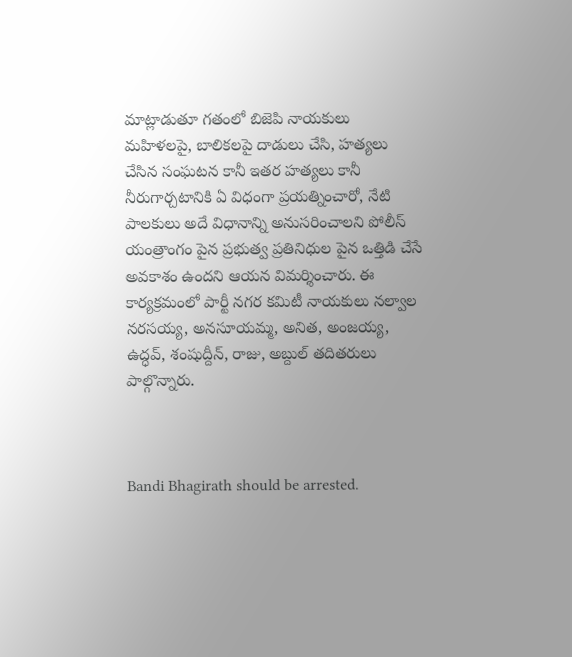మాట్లాడుతూ గతంలో బిజెపి నాయకులు మహిళలపై, బాలికలపై దాడులు చేసి, హత్యలు చేసిన సంఘటన కానీ ఇతర హత్యలు కానీ నీరుగార్చటానికి ఏ విధంగా ప్రయత్నించారో, నేటి పాలకులు అదే విధానాన్ని అనుసరించాలని పోలీస్ యంత్రాంగం పైన ప్రభుత్వ ప్రతినిధుల పైన ఒత్తిడి చేసే అవకాశం ఉందని ఆయన విమర్శించారు. ఈ కార్యక్రమంలో పార్టీ నగర కమిటీ నాయకులు నల్వాల నరసయ్య, అనసూయమ్మ, అనిత, అంజయ్య, ఉద్ధవ్, శంషుద్దీన్, రాజు, అబ్దుల్ తదితరులు పాల్గొన్నారు.



Bandi Bhagirath should be arrested.